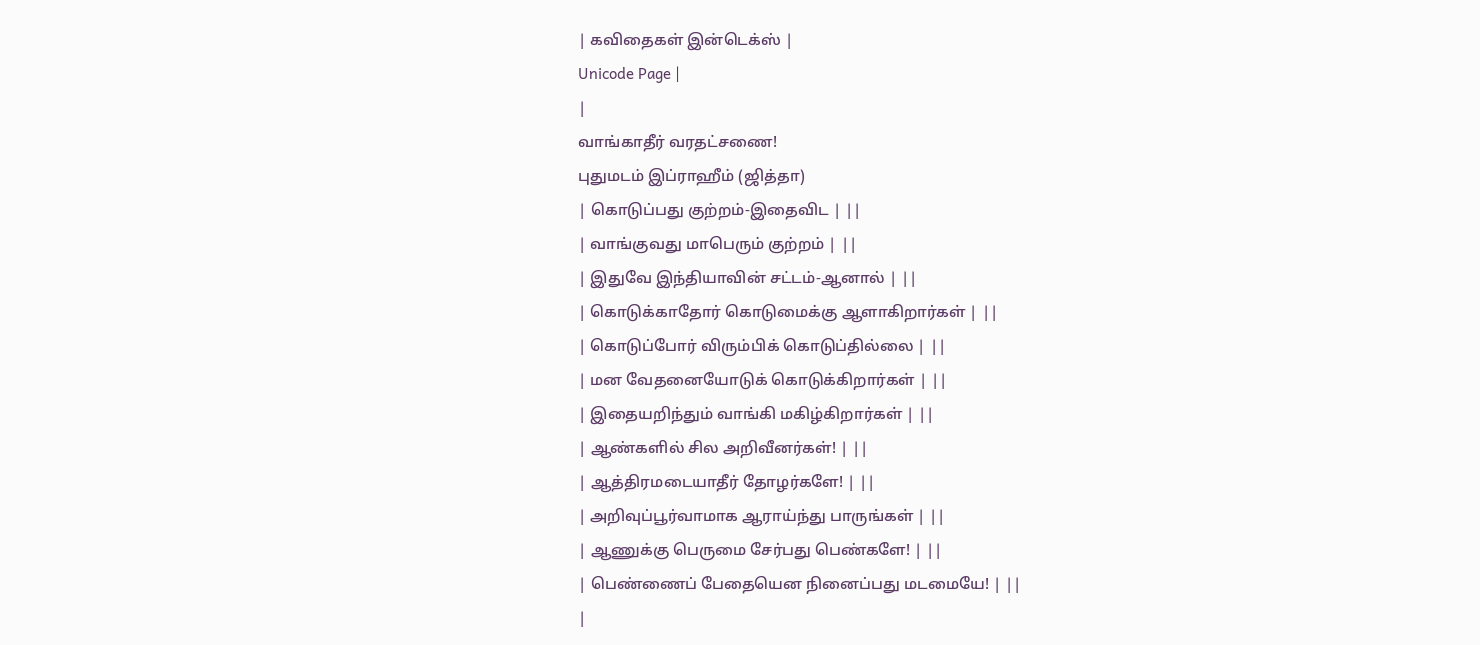| கவிதைகள் இன்டெக்ஸ் |
Unicode Page |
|
வாங்காதீர் வரதட்சணை!
புதுமடம் இப்ராஹீம் (ஜித்தா)
| கொடுப்பது குற்றம்-இதைவிட | ||
| வாங்குவது மாபெரும் குற்றம் | ||
| இதுவே இந்தியாவின் சட்டம்-ஆனால் | ||
| கொடுக்காதோர் கொடுமைக்கு ஆளாகிறார்கள் | ||
| கொடுப்போர் விரும்பிக் கொடுப்தில்லை | ||
| மன வேதனையோடுக் கொடுக்கிறார்கள் | ||
| இதையறிந்தும் வாங்கி மகிழ்கிறார்கள் | ||
| ஆண்களில் சில அறிவீனர்கள்! | ||
| ஆத்திரமடையாதீர் தோழர்களே! | ||
| அறிவுப்பூர்வாமாக ஆராய்ந்து பாருங்கள் | ||
| ஆணுக்கு பெருமை சேர்பது பெண்களே! | ||
| பெண்ணைப் பேதையென நினைப்பது மடமையே! | ||
|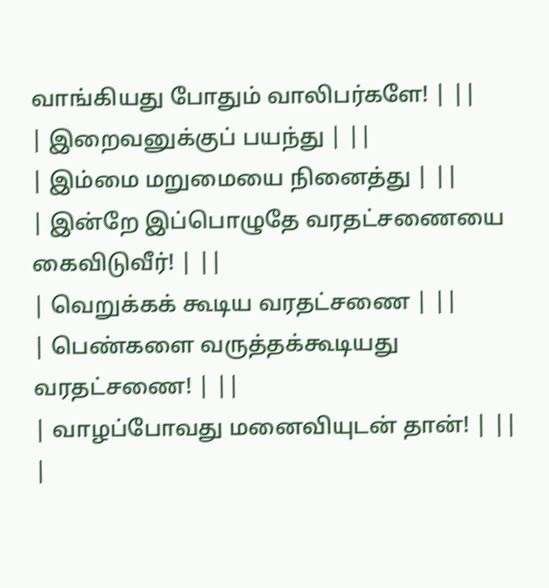வாங்கியது போதும் வாலிபர்களே! | ||
| இறைவனுக்குப் பயந்து | ||
| இம்மை மறுமையை நினைத்து | ||
| இன்றே இப்பொழுதே வரதட்சணையை கைவிடுவீர்! | ||
| வெறுக்கக் கூடிய வரதட்சணை | ||
| பெண்களை வருத்தக்கூடியது வரதட்சணை! | ||
| வாழப்போவது மனைவியுடன் தான்! | ||
|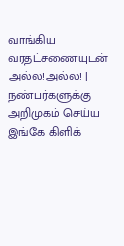வாங்கிய வரதட்சணையுடன் அல்ல!அல்ல! |
நண்பர்களுக்கு அறிமுகம் செய்ய இங்கே கிளிக்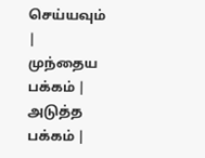செய்யவும்
|
முந்தைய பக்கம் |
அடுத்த பக்கம் |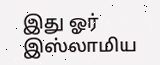இது ஓர் இஸ்லாமிய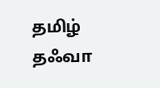தமிழ் தஃவா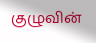குழுவின்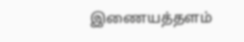இணையத்தளம்